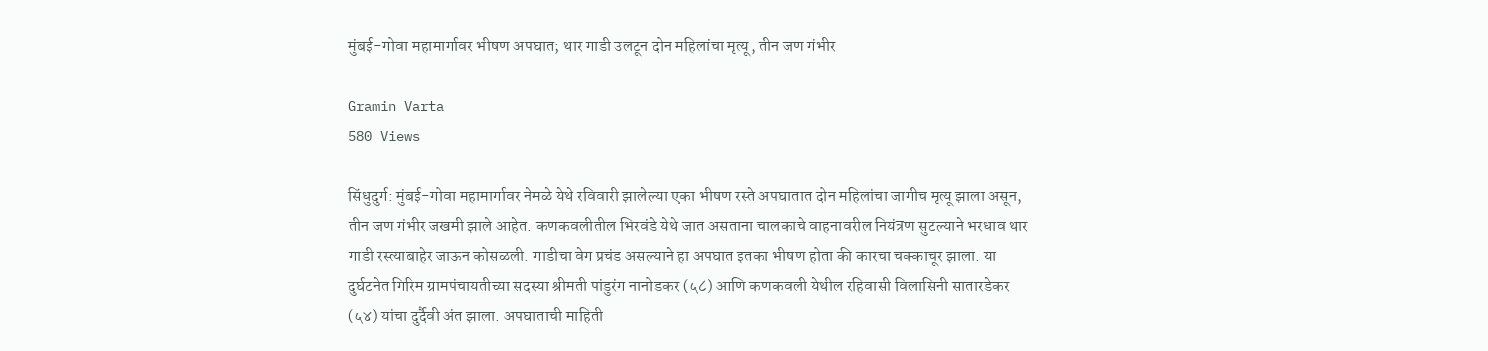मुंबई-गोवा महामार्गावर भीषण अपघात; थार गाडी उलटून दोन महिलांचा मृत्यू, तीन जण गंभीर

Gramin Varta
580 Views

सिंधुदुर्ग: मुंबई-गोवा महामार्गावर नेमळे येथे रविवारी झालेल्या एका भीषण रस्ते अपघातात दोन महिलांचा जागीच मृत्यू झाला असून, तीन जण गंभीर जखमी झाले आहेत. कणकवलीतील भिरवंडे येथे जात असताना चालकाचे वाहनावरील नियंत्रण सुटल्याने भरधाव थार गाडी रस्त्याबाहेर जाऊन कोसळली. गाडीचा वेग प्रचंड असल्याने हा अपघात इतका भीषण होता की कारचा चक्काचूर झाला. या दुर्घटनेत गिरिम ग्रामपंचायतीच्या सदस्या श्रीमती पांडुरंग नानोडकर (५८) आणि कणकवली येथील रहिवासी विलासिनी सातारडेकर (५४) यांचा दुर्दैवी अंत झाला. अपघाताची माहिती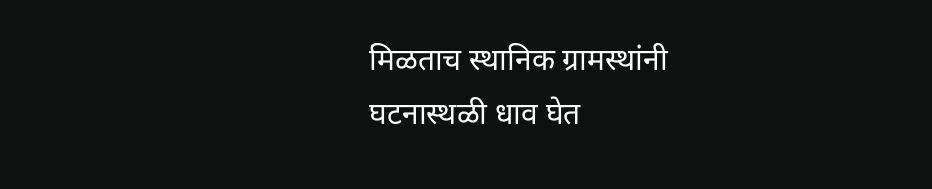मिळताच स्थानिक ग्रामस्थांनी घटनास्थळी धाव घेत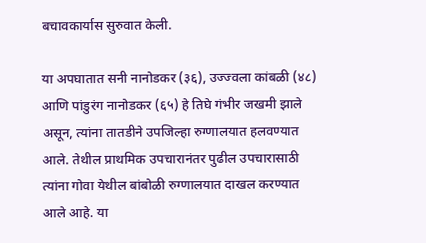बचावकार्यास सुरुवात केली.

या अपघातात सनी नानोडकर (३६), उज्ज्वला कांबळी (४८) आणि पांडुरंग नानोडकर (६५) हे तिघे गंभीर जखमी झाले असून, त्यांना तातडीने उपजिल्हा रुग्णालयात हलवण्यात आले. तेथील प्राथमिक उपचारानंतर पुढील उपचारासाठी त्यांना गोवा येथील बांबोळी रुग्णालयात दाखल करण्यात आले आहे. या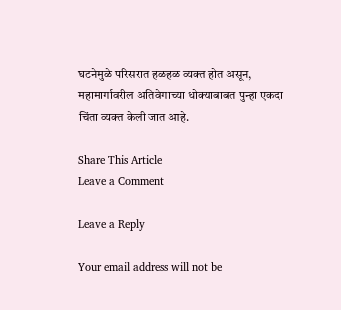घटनेमुळे परिसरात हळहळ व्यक्त होत असून, महामार्गावरील अतिवेगाच्या धोक्याबाबत पुन्हा एकदा चिंता व्यक्त केली जात आहे.

Share This Article
Leave a Comment

Leave a Reply

Your email address will not be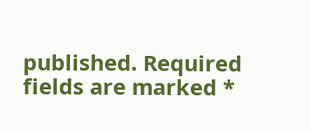published. Required fields are marked *